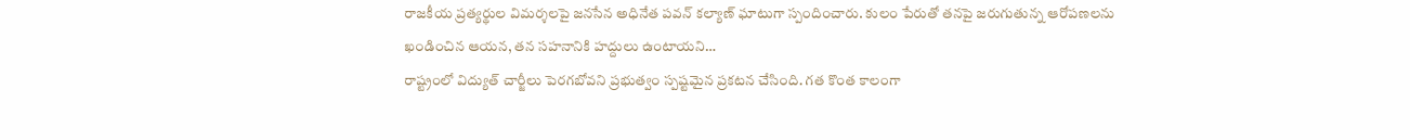రాజకీయ ప్రత్యర్థుల విమర్శలపై జనసేన అధినేత పవన్ కల్యాణ్ ఘాటుగా స్పందించారు. కులం పేరుతో తనపై జరుగుతున్న ఆరోపణలను ఖండించిన ఆయన, తన సహనానికి హద్దులు ఉంటాయని…
రాష్ట్రంలో విద్యుత్ చార్జీలు పెరగబోవని ప్రభుత్వం స్పష్టమైన ప్రకటన చేసింది. గత కొంత కాలంగా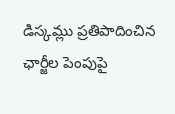డిస్కమ్లు ప్రతిపాదించిన ఛార్జీల పెంపుపై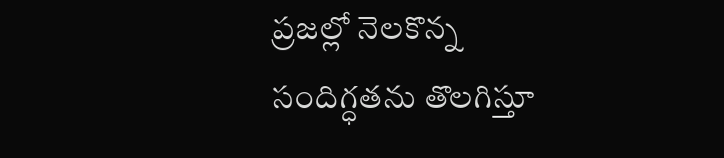ప్రజల్లో నెలకొన్న సందిగ్ధతను తొలగిస్తూ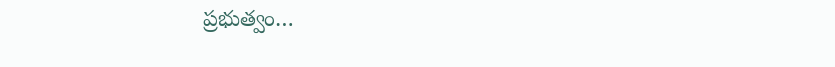ప్రభుత్వం…